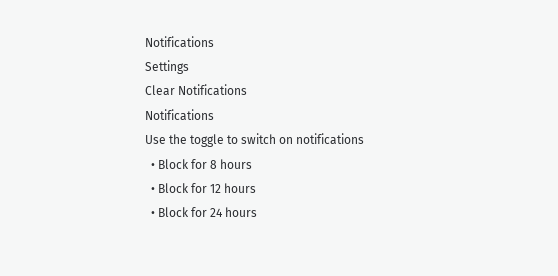Notifications
Settings
Clear Notifications
Notifications
Use the toggle to switch on notifications
  • Block for 8 hours
  • Block for 12 hours
  • Block for 24 hours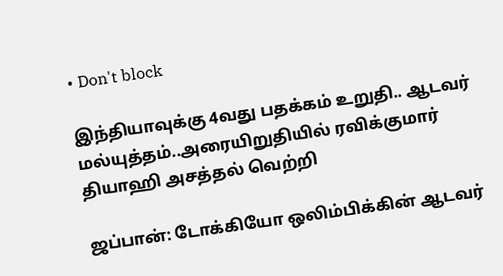• Don't block

இந்தியாவுக்கு 4வது பதக்கம் உறுதி.. ஆடவர் மல்யுத்தம்..அரையிறுதியில் ரவிக்குமார் தியாஹி அசத்தல் வெற்றி

ஜப்பான்: டோக்கியோ ஒலிம்பிக்கின் ஆடவர்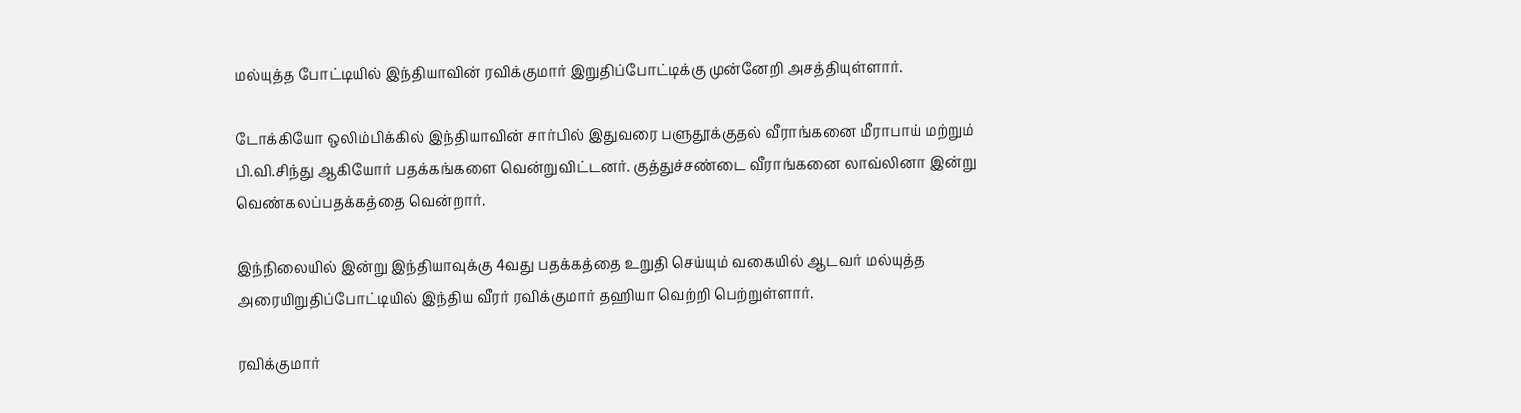மல்யுத்த போட்டியில் இந்தியாவின் ரவிக்குமார் இறுதிப்போட்டிக்கு முன்னேறி அசத்தியுள்ளார்.

டோக்கியோ ஒலிம்பிக்கில் இந்தியாவின் சார்பில் இதுவரை பளுதூக்குதல் வீராங்கனை மீராபாய் மற்றும் பி.வி.சிந்து ஆகியோர் பதக்கங்களை வென்றுவிட்டனர். குத்துச்சண்டை வீராங்கனை லாவ்லினா இன்று வெண்கலப்பதக்கத்தை வென்றார்.

இந்நிலையில் இன்று இந்தியாவுக்கு 4வது பதக்கத்தை உறுதி செய்யும் வகையில் ஆடவர் மல்யுத்த அரையிறுதிப்போட்டியில் இந்திய வீரர் ரவிக்குமார் தஹியா வெற்றி பெற்றுள்ளார்.

ரவிக்குமார்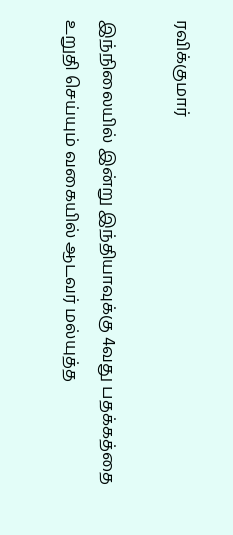ரவிக்குமார்

இந்நிலையில் இன்று இந்தியாவுக்கு 4வது பதக்கத்தை உறுதி செய்யும் வகையில் ஆடவர் மல்யுத்த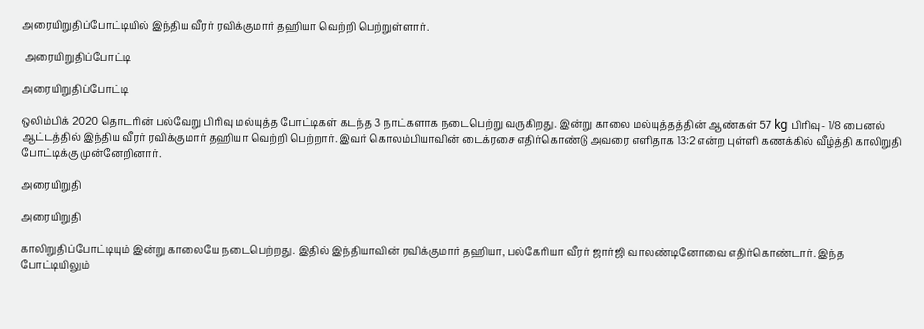அரையிறுதிப்போட்டியில் இந்திய வீரர் ரவிக்குமார் தஹியா வெற்றி பெற்றுள்ளார்.

 அரையிறுதிப்போட்டி

அரையிறுதிப்போட்டி

ஒலிம்பிக் 2020 தொடரின் பல்வேறு பிரிவு மல்யுத்த போட்டிகள் கடந்த 3 நாட்களாக நடைபெற்று வருகிறது. இன்று காலை மல்யுத்தத்தின் ஆண்கள் 57 kg பிரிவு- 1/8 பைனல் ஆட்டத்தில் இந்திய வீரர் ரவிக்குமார் தஹியா வெற்றி பெற்றார். இவர் கொலம்பியாவின் டைக்ரசை எதிர்கொண்டு அவரை எளிதாக 13:2 என்ற புள்ளி கணக்கில் வீழ்த்தி காலிறுதி போட்டிக்கு முன்னேறினார்.

அரையிறுதி

அரையிறுதி

காலிறுதிப்போட்டியும் இன்று காலையே நடைபெற்றது. இதில் இந்தியாவின் ரவிக்குமார் தஹியா, பல்கேரியா வீரர் ஜார்ஜி வாலண்டினோவை எதிர்கொண்டார். இந்த போட்டியிலும்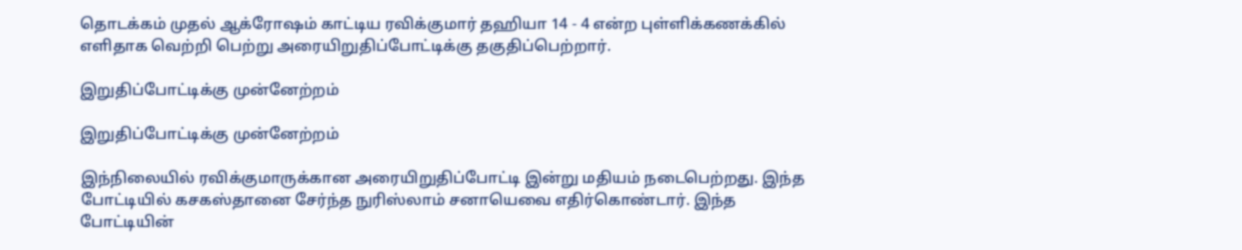தொடக்கம் முதல் ஆக்ரோஷம் காட்டிய ரவிக்குமார் தஹியா 14 - 4 என்ற புள்ளிக்கணக்கில் எளிதாக வெற்றி பெற்று அரையிறுதிப்போட்டிக்கு தகுதிப்பெற்றார்.

இறுதிப்போட்டிக்கு முன்னேற்றம்

இறுதிப்போட்டிக்கு முன்னேற்றம்

இந்நிலையில் ரவிக்குமாருக்கான அரையிறுதிப்போட்டி இன்று மதியம் நடைபெற்றது. இந்த போட்டியில் கசகஸ்தானை சேர்ந்த நுரிஸ்லாம் சனாயெவை எதிர்கொண்டார். இந்த போட்டியின்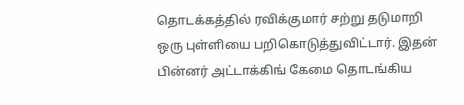தொடக்கத்தில் ரவிக்குமார் சற்று தடுமாறி ஒரு புள்ளியை பறிகொடுத்துவிட்டார். இதன் பின்னர் அட்டாக்கிங் கேமை தொடங்கிய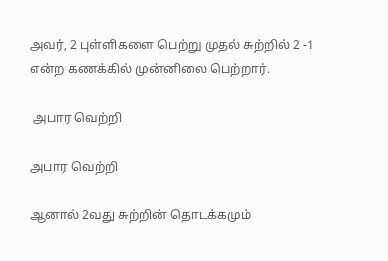அவர், 2 புள்ளிகளை பெற்று முதல் சுற்றில் 2 -1 என்ற கணக்கில் முன்னிலை பெற்றார்.

 அபார வெற்றி

அபார வெற்றி

ஆனால் 2வது சுற்றின் தொடக்கமும்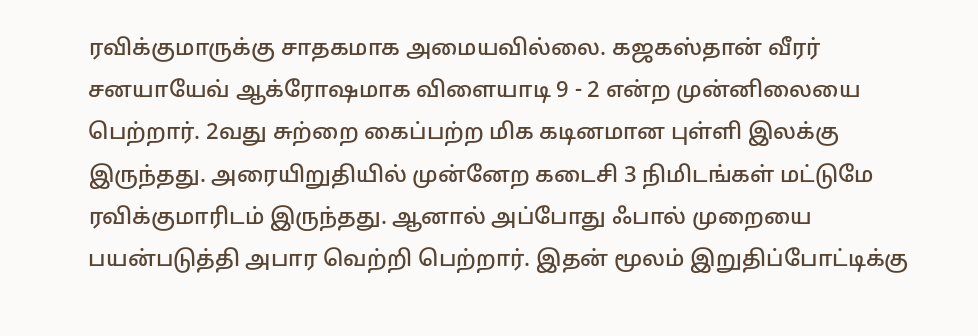ரவிக்குமாருக்கு சாதகமாக அமையவில்லை. கஜகஸ்தான் வீரர் சனயாயேவ் ஆக்ரோஷமாக விளையாடி 9 - 2 என்ற முன்னிலையை பெற்றார். 2வது சுற்றை கைப்பற்ற மிக கடினமான புள்ளி இலக்கு இருந்தது. அரையிறுதியில் முன்னேற கடைசி 3 நிமிடங்கள் மட்டுமே ரவிக்குமாரிடம் இருந்தது. ஆனால் அப்போது ஃபால் முறையை பயன்படுத்தி அபார வெற்றி பெற்றார். இதன் மூலம் இறுதிப்போட்டிக்கு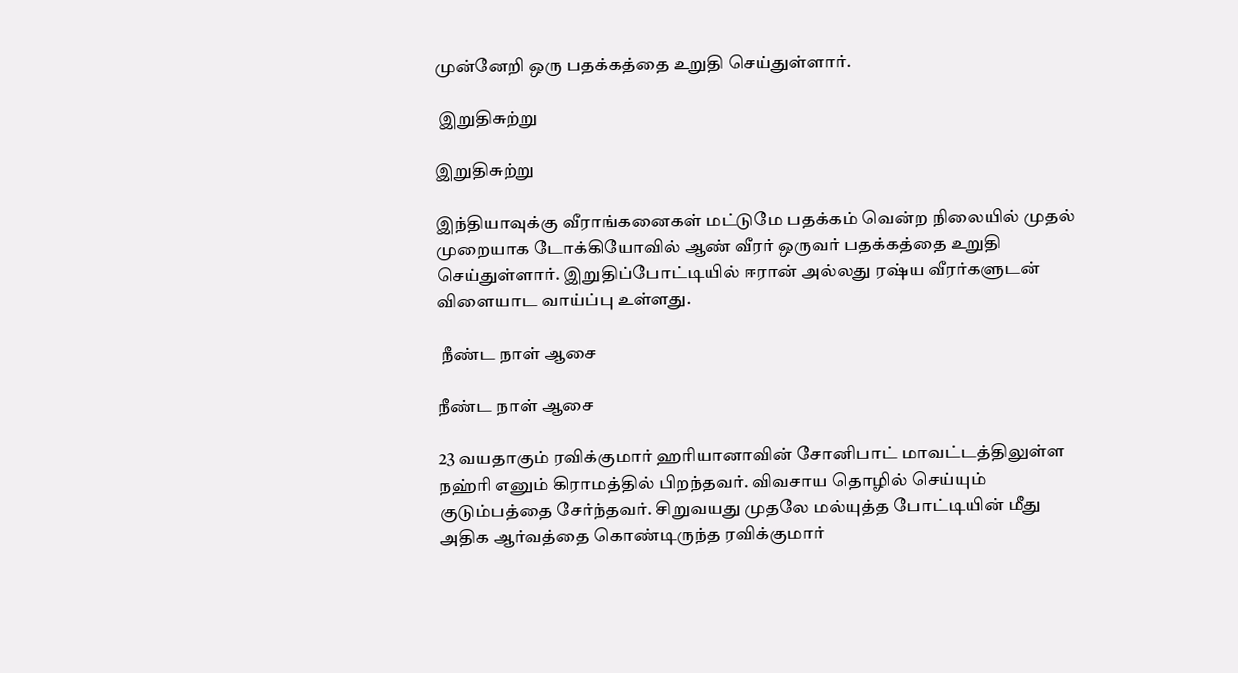முன்னேறி ஒரு பதக்கத்தை உறுதி செய்துள்ளார்.

 இறுதிசுற்று

இறுதிசுற்று

இந்தியாவுக்கு வீராங்கனைகள் மட்டுமே பதக்கம் வென்ற நிலையில் முதல் முறையாக டோக்கியோவில் ஆண் வீரர் ஒருவர் பதக்கத்தை உறுதி செய்துள்ளார். இறுதிப்போட்டியில் ஈரான் அல்லது ரஷ்ய வீரர்களுடன் விளையாட வாய்ப்பு உள்ளது.

 நீண்ட நாள் ஆசை

நீண்ட நாள் ஆசை

23 வயதாகும் ரவிக்குமார் ஹரியானாவின் சோனிபாட் மாவட்டத்திலுள்ள நஹ்ரி எனும் கிராமத்தில் பிறந்தவர். விவசாய தொழில் செய்யும் குடும்பத்தை சேர்ந்தவர். சிறுவயது முதலே மல்யுத்த போட்டியின் மீது அதிக ஆர்வத்தை கொண்டிருந்த ரவிக்குமார்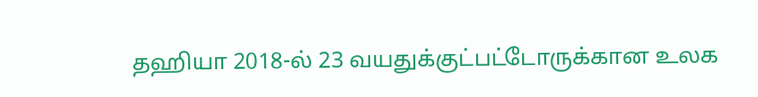தஹியா 2018-ல் 23 வயதுக்குட்பட்டோருக்கான உலக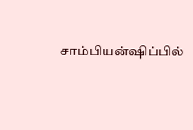சாம்பியன்ஷிப்பில்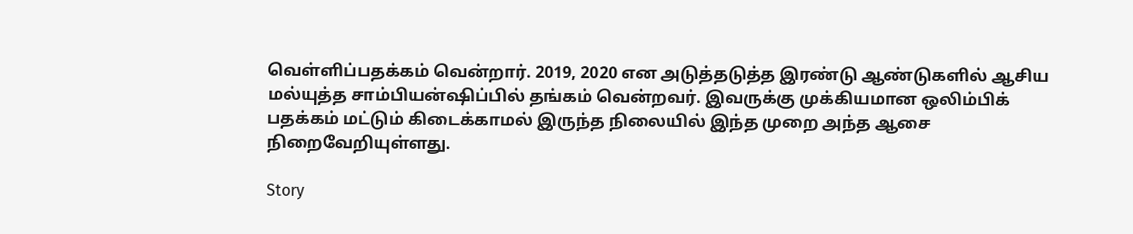வெள்ளிப்பதக்கம் வென்றார். 2019, 2020 என அடுத்தடுத்த இரண்டு ஆண்டுகளில் ஆசிய மல்யுத்த சாம்பியன்ஷிப்பில் தங்கம் வென்றவர். இவருக்கு முக்கியமான ஒலிம்பிக் பதக்கம் மட்டும் கிடைக்காமல் இருந்த நிலையில் இந்த முறை அந்த ஆசை நிறைவேறியுள்ளது.

Story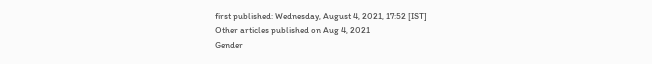first published: Wednesday, August 4, 2021, 17:52 [IST]
Other articles published on Aug 4, 2021
Gender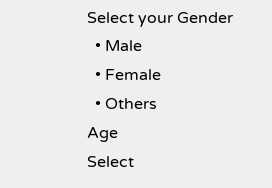Select your Gender
  • Male
  • Female
  • Others
Age
Select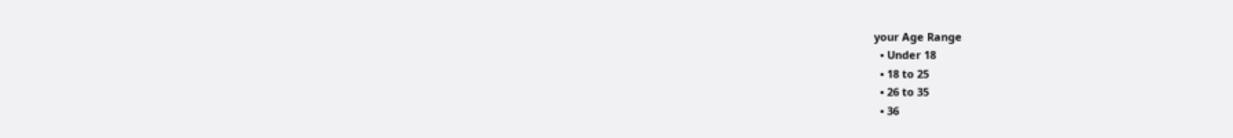your Age Range
  • Under 18
  • 18 to 25
  • 26 to 35
  • 36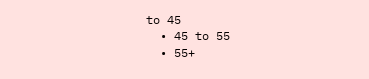to 45
  • 45 to 55
  • 55+